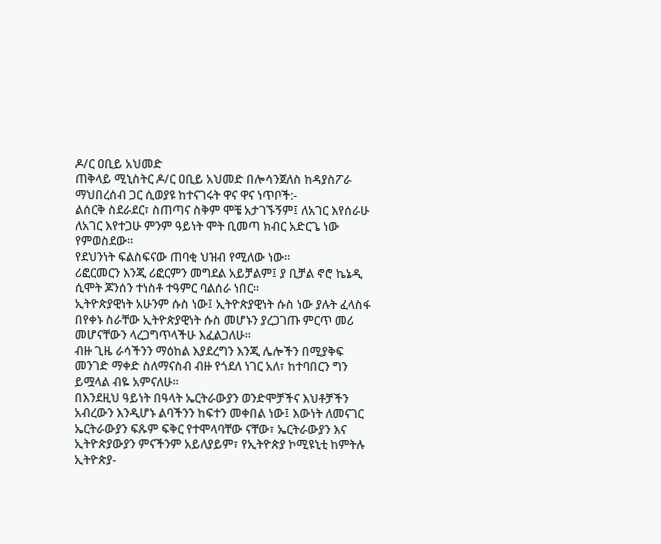ዶ/ር ዐቢይ አህመድ
ጠቅላይ ሚኒስትር ዶ/ር ዐቢይ አህመድ በሎሳንጀለስ ከዳያስፖራ ማህበረሰብ ጋር ሲወያዩ ከተናገሩት ዋና ዋና ነጥቦች:-
ልሰርቅ ስደራደር፣ ስጠጣና ስቅም ሞቼ አታገኙኝም፤ ለአገር እየሰራሁ ለአገር እየተጋሁ ምንም ዓይነት ሞት ቢመጣ ክብር አድርጌ ነው የምወስደው፡፡
የደህንነት ፍልስፍናው ጠባቂ ህዝብ የሚለው ነው፡፡
ሪፎርመርን እንጂ ሪፎርምን መግደል አይቻልም፤ ያ ቢቻል ኖሮ ኬኔዲ ሲሞት ጆንሰን ተነስቶ ተዓምር ባልሰራ ነበር፡፡
ኢትዮጵያዊነት አሁንም ሱስ ነው፤ ኢትዮጵያዊነት ሱስ ነው ያሉት ፈላስፋ በየቀኑ ስራቸው ኢትዮጵያዊነት ሱስ መሆኑን ያረጋገጡ ምርጥ መሪ መሆናቸውን ላረጋግጥላችሁ እፈልጋለሁ፡፡
ብዙ ጊዜ ራሳችንን ማዕከል እያደረግን እንጂ ሌሎችን በሚያቅፍ መንገድ ማቀድ ስለማናስብ ብዙ የጎደለ ነገር አለ፣ ከተባበርን ግን ይሟላል ብዬ አምናለሁ፡፡
በእንደዚህ ዓይነት በዓላት ኤርትራውያን ወንድሞቻችና እህቶቻችን አብረውን እንዲሆኑ ልባችንን ከፍተን መቀበል ነው፤ እውነት ለመናገር ኤርትራውያን ፍጹም ፍቅር የተሞላባቸው ናቸው፣ ኤርትራውያን እና ኢትዮጵያውያን ምናችንም አይለያይም፣ የኢትዮጵያ ኮሚዩኒቲ ከምትሉ ኢትዮጵያ-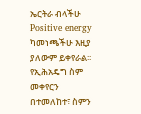ኤርትራ ብላችሁ Positive energy ካመነጫችሁ እዚያ ያለውም ይቀየራል፡፡
የኢሕአዴግ ስም መቀየርን በተመለከተ፣ ስምን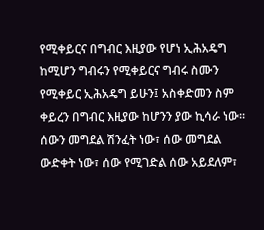የሚቀይርና በግብር እዚያው የሆነ ኢሕአዴግ ከሚሆን ግብሩን የሚቀይርና ግብሩ ስሙን የሚቀይር ኢሕአዴግ ይሁን፤ አስቀድመን ስም ቀይረን በግብር እዚያው ከሆንን ያው ኪሳራ ነው፡፡
ሰውን መግደል ሽንፈት ነው፣ ሰው መግደል ውድቀት ነው፣ ሰው የሚገድል ሰው አይደለም፣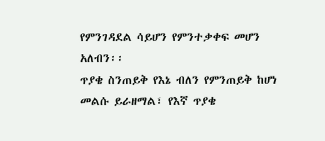የምንገዳደል ሳይሆን የምንተቃቀፍ መሆን አለብን፡፡
ጥያቄ ስንጠይቅ የእኔ ብለን የምንጠይቅ ከሆነ መልሱ ይራዘማል፣ የእኛ ጥያቄ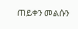ጠይቀን መልሱን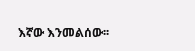እኛው እንመልሰው፡፡